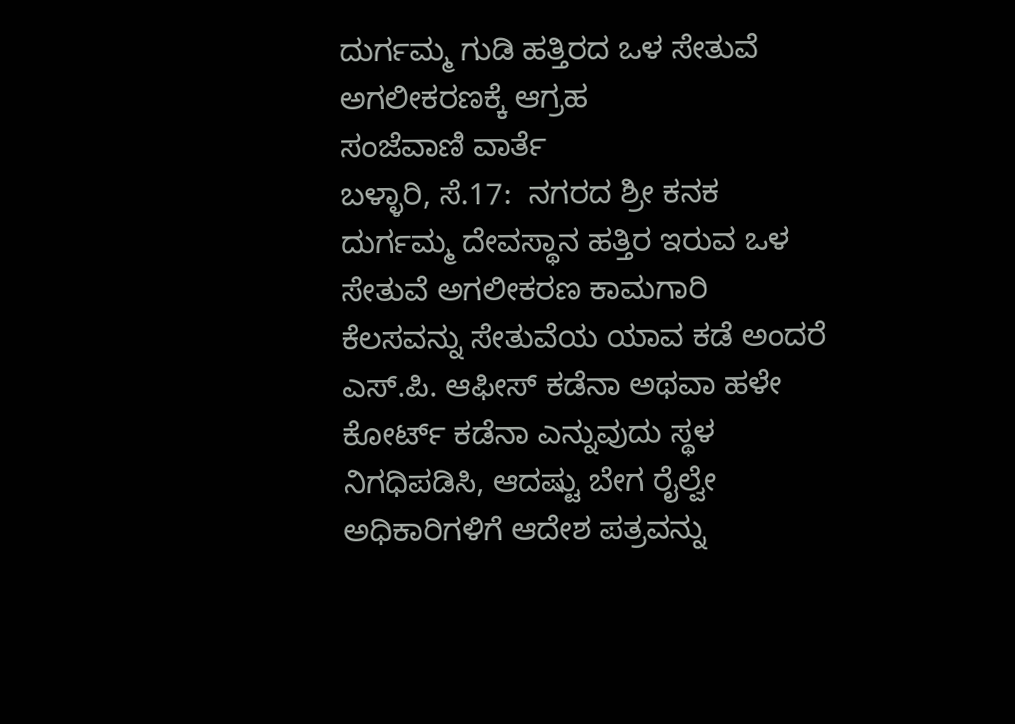ದುರ್ಗಮ್ಮ ಗುಡಿ ಹತ್ತಿರದ ಒಳ ಸೇತುವೆ ಅಗಲೀಕರಣಕ್ಕೆ ಆಗ್ರಹ
ಸಂಜೆವಾಣಿ ವಾರ್ತೆ
ಬಳ್ಳಾರಿ, ಸೆ.17:  ನಗರದ ಶ್ರೀ ಕನಕ ದುರ್ಗಮ್ಮ ದೇವಸ್ಥಾನ ಹತ್ತಿರ ಇರುವ ಒಳ ಸೇತುವೆ ಅಗಲೀಕರಣ ಕಾಮಗಾರಿ ಕೆಲಸವನ್ನು ಸೇತುವೆಯ ಯಾವ ಕಡೆ ಅಂದರೆ ಎಸ್.ಪಿ. ಆಫೀಸ್ ಕಡೆನಾ ಅಥವಾ ಹಳೇ ಕೋರ್ಟ್ ಕಡೆನಾ ಎನ್ನುವುದು ಸ್ಥಳ ನಿಗಧಿಪಡಿಸಿ, ಆದಷ್ಟು ಬೇಗ ರೈಲ್ವೇ ಅಧಿಕಾರಿಗಳಿಗೆ ಆದೇಶ ಪತ್ರವನ್ನು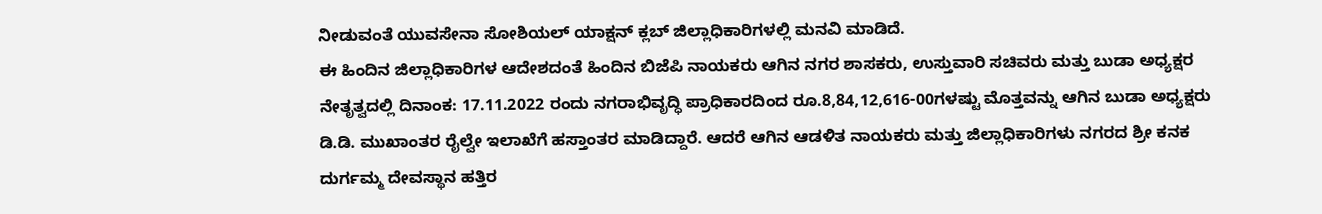ನೀಡುವಂತೆ ಯುವಸೇನಾ ಸೋಶಿಯಲ್ ಯಾಕ್ಷನ್ ಕ್ಲಬ್ ಜಿಲ್ಲಾಧಿಕಾರಿಗಳಲ್ಲಿ ಮನವಿ ಮಾಡಿದೆ.
ಈ ಹಿಂದಿನ ಜಿಲ್ಲಾಧಿಕಾರಿಗಳ ಆದೇಶದಂತೆ ಹಿಂದಿನ ಬಿಜೆಪಿ ನಾಯಕರು ಆಗಿನ ನಗರ ಶಾಸಕರು, ಉಸ್ತುವಾರಿ ಸಚಿವರು ಮತ್ತು ಬುಡಾ ಅಧ್ಯಕ್ಷರ ನೇತೃತ್ವದಲ್ಲಿ ದಿನಾಂಕ: 17.11.2022 ರಂದು ನಗರಾಭಿವೃದ್ಧಿ ಪ್ರಾಧಿಕಾರದಿಂದ ರೂ.8,84,12,616-00ಗಳಷ್ಟು ಮೊತ್ತವನ್ನು ಆಗಿನ ಬುಡಾ ಅಧ್ಯಕ್ಷರು ಡಿ.ಡಿ. ಮುಖಾಂತರ ರೈಲ್ವೇ ಇಲಾಖೆಗೆ ಹಸ್ತಾಂತರ ಮಾಡಿದ್ದಾರೆ. ಆದರೆ ಆಗಿನ ಆಡಳಿತ ನಾಯಕರು ಮತ್ತು ಜಿಲ್ಲಾಧಿಕಾರಿಗಳು ನಗರದ ಶ್ರೀ ಕನಕ ದುರ್ಗಮ್ಮ ದೇವಸ್ಥಾನ ಹತ್ತಿರ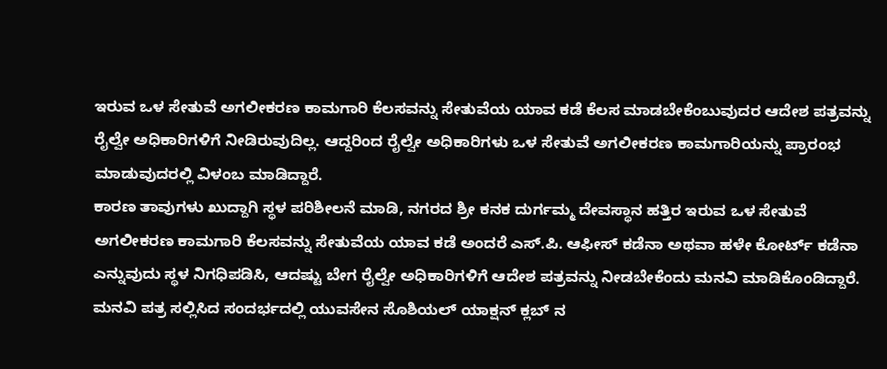ಇರುವ ಒಳ ಸೇತುವೆ ಅಗಲೀಕರಣ ಕಾಮಗಾರಿ ಕೆಲಸವನ್ನು ಸೇತುವೆಯ ಯಾವ ಕಡೆ ಕೆಲಸ ಮಾಡಬೇಕೆಂಬುವುದರ ಆದೇಶ ಪತ್ರವನ್ನು ರೈಲ್ವೇ ಅಧಿಕಾರಿಗಳಿಗೆ ನೀಡಿರುವುದಿಲ್ಲ. ಆದ್ದರಿಂದ ರೈಲ್ವೇ ಅಧಿಕಾರಿಗಳು ಒಳ ಸೇತುವೆ ಅಗಲೀಕರಣ ಕಾಮಗಾರಿಯನ್ನು ಪ್ರಾರಂಭ ಮಾಡುವುದರಲ್ಲಿ ವಿಳಂಬ ಮಾಡಿದ್ದಾರೆ.
ಕಾರಣ ತಾವುಗಳು ಖುದ್ದಾಗಿ ಸ್ಥಳ ಪರಿಶೀಲನೆ ಮಾಡಿ, ನಗರದ ಶ್ರೀ ಕನಕ ದುರ್ಗಮ್ಮ ದೇವಸ್ಥಾನ ಹತ್ತಿರ ಇರುವ ಒಳ ಸೇತುವೆ ಅಗಲೀಕರಣ ಕಾಮಗಾರಿ ಕೆಲಸವನ್ನು ಸೇತುವೆಯ ಯಾವ ಕಡೆ ಅಂದರೆ ಎಸ್.ಪಿ. ಆಫೀಸ್ ಕಡೆನಾ ಅಥವಾ ಹಳೇ ಕೋರ್ಟ್ ಕಡೆನಾ ಎನ್ನುವುದು ಸ್ಥಳ ನಿಗಧಿಪಡಿಸಿ, ಆದಷ್ಟು ಬೇಗ ರೈಲ್ವೇ ಅಧಿಕಾರಿಗಳಿಗೆ ಆದೇಶ ಪತ್ರವನ್ನು ನೀಡಬೇಕೆಂದು ಮನವಿ ಮಾಡಿಕೊಂಡಿದ್ದಾರೆ.
ಮನವಿ ಪತ್ರ ಸಲ್ಲಿಸಿದ ಸಂದರ್ಭದಲ್ಲಿ ಯುವಸೇನ ಸೊಶಿಯಲ್ ಯಾಕ್ಷನ್ ಕ್ಲಬ್ ನ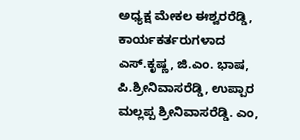ಅಧ್ಯಕ್ಷ ಮೇಕಲ ಈಶ್ವರರೆಡ್ಡಿ, ಕಾರ್ಯಕರ್ತರುಗಳಾದ ಎಸ್.ಕೃಷ್ಣ, ಜಿ.ಎಂ. ಭಾಷ, ಪಿ.ಶ್ರೀನಿವಾಸರೆಡ್ಡಿ, ಉಪ್ಪಾರ ಮಲ್ಲಪ್ಪ ಶ್ರೀನಿವಾಸರೆಡ್ಡಿ. ಎಂ,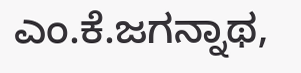ಎಂ.ಕೆ.ಜಗನ್ನಾಥ,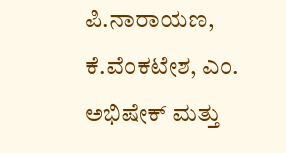ಪಿ.ನಾರಾಯಣ, ಕೆ.ವೆಂಕಟೇಶ, ಎಂ. ಅಭಿಷೇಕ್ ಮತ್ತು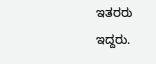ಇತರರು ಇದ್ದರು.